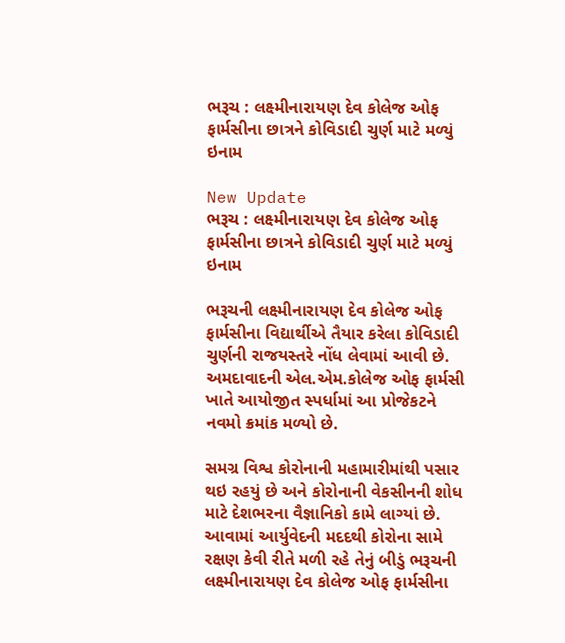ભરૂચ : લક્ષ્મીનારાયણ દેવ કોલેજ ઓફ ફાર્મસીના છાત્રને કોવિડાદી ચુર્ણ માટે મળ્યું ઇનામ

New Update
ભરૂચ : લક્ષ્મીનારાયણ દેવ કોલેજ ઓફ ફાર્મસીના છાત્રને કોવિડાદી ચુર્ણ માટે મળ્યું ઇનામ

ભરૂચની લક્ષ્મીનારાયણ દેવ કોલેજ ઓફ ફાર્મસીના વિદ્યાર્થીએ તૈયાર કરેલા કોવિડાદી ચુર્ણની રાજયસ્તરે નોંધ લેવામાં આવી છે. અમદાવાદની એલ.એમ.કોલેજ ઓફ ફાર્મસી ખાતે આયોજીત સ્પર્ધામાં આ પ્રોજેકટને નવમો ક્રમાંક મળ્યો છે.

સમગ્ર વિશ્વ કોરોનાની મહામારીમાંથી પસાર થઇ રહયું છે અને કોરોનાની વેકસીનની શોધ માટે દેશભરના વૈજ્ઞાનિકો કામે લાગ્યાં છે. આવામાં આર્યુવેદની મદદથી કોરોના સામે રક્ષણ કેવી રીતે મળી રહે તેનું બીડું ભરૂચની લક્ષ્મીનારાયણ દેવ કોલેજ ઓફ ફાર્મસીના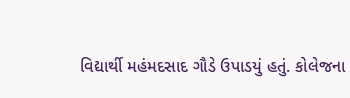વિદ્યાર્થી મહંમદસાદ ગૌડે ઉપાડયું હતું. કોલેજના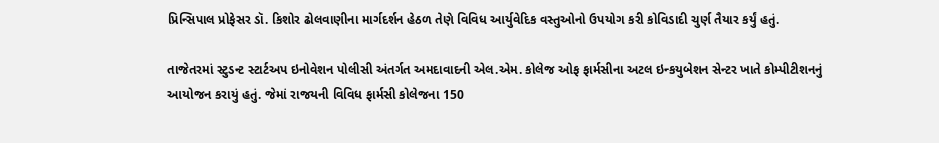પ્રિન્સિપાલ પ્રોફેસર ડૉ. કિશોર ઢોલવાણીના માર્ગદર્શન હેઠળ તેણે વિવિધ આર્યુવેદિક વસ્તુઓનો ઉપયોગ કરી કોવિડાદી ચુર્ણ તૈયાર કર્યું હતું.

તાજેતરમાં સ્ટુડન્ટ સ્ટાર્ટઅપ ઇનોવેશન પોલીસી અંતર્ગત અમદાવાદની એલ.એમ. કોલેજ ઓફ ફાર્મસીના અટલ ઇન્કયુબેશન સેન્ટર ખાતે કોમ્પીટીશનનું આયોજન કરાયું હતું. જેમાં રાજયની વિવિધ ફાર્મસી કોલેજના 150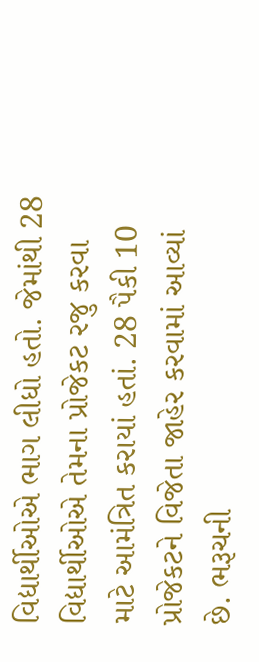વિદ્યાર્થીઓએ ભાગ લીધો હતો. જેમાંથી 28 વિદ્યાર્થીઓએ તેમના પ્રોજેકટ રજુ કરવા માટે આમંત્રિત કરાયાં હતાં. 28 પૈકી 10 પ્રોજેકટને વિજેતા જાહેર કરવામાં આવ્યાં છે. ભરૂચની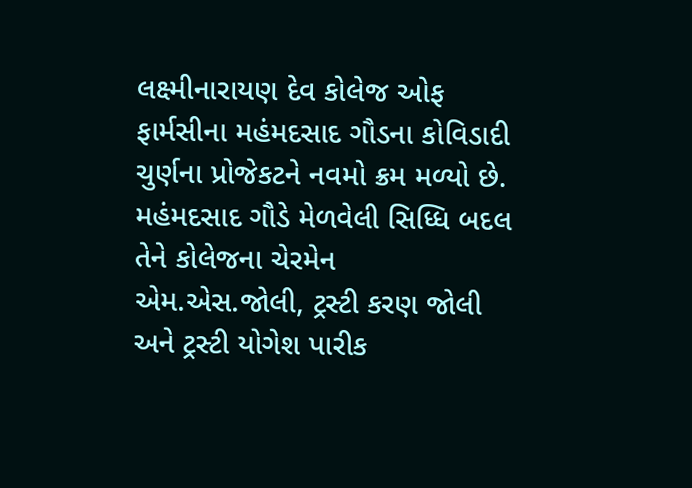લક્ષ્મીનારાયણ દેવ કોલેજ ઓફ ફાર્મસીના મહંમદસાદ ગૌડના કોવિડાદી ચુર્ણના પ્રોજેકટને નવમો ક્રમ મળ્યો છે. મહંમદસાદ ગૌડે મેળવેલી સિધ્ધિ બદલ તેને કોલેજના ચેરમેન એમ.એસ.જોલી, ટ્રસ્ટી કરણ જોલી અને ટ્રસ્ટી યોગેશ પારીક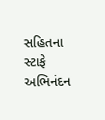સહિતના સ્ટાફે અભિનંદન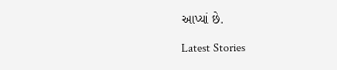આપ્યાં છે.

Latest Stories